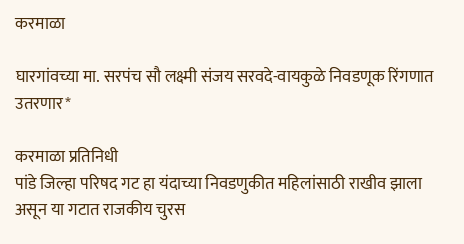करमाळा

घारगांवच्या मा. सरपंच सौ लक्ष्मी संजय सरवदे-वायकुळे निवडणूक रिंगणात उतरणार*

करमाळा प्रतिनिधी
पांडे जिल्हा परिषद गट हा यंदाच्या निवडणुकीत महिलांसाठी राखीव झाला असून या गटात राजकीय चुरस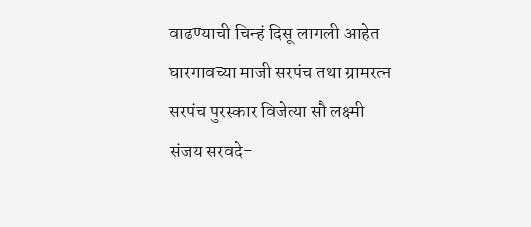वाढण्याची चिन्हं दिसू लागली आहेत घारगावच्या माजी सरपंच तथा ग्रामरत्न सरपंच पुरस्कार विजेत्या सौ लक्ष्मी संजय सरवदे-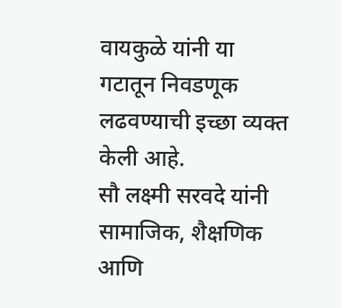वायकुळे यांनी या गटातून निवडणूक लढवण्याची इच्छा व्यक्त केली आहे.
सौ लक्ष्मी सरवदे यांनी सामाजिक, शैक्षणिक आणि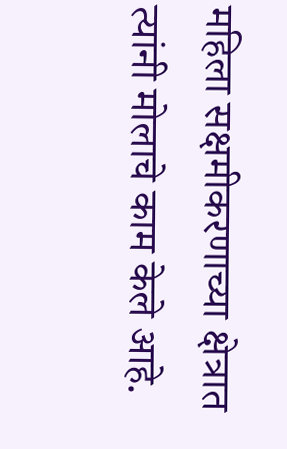महिला सक्षमीकरणाच्या क्षेत्रात त्यांनी मोलाचे काम केले आहे.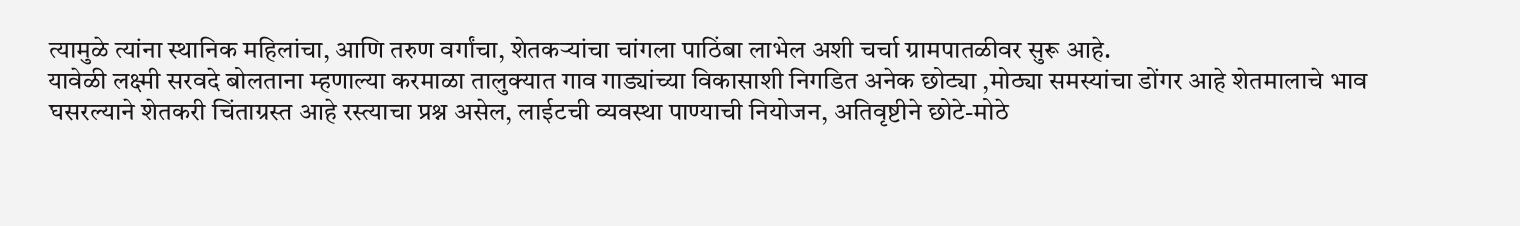त्यामुळे त्यांना स्थानिक महिलांचा, आणि तरुण वर्गांचा, शेतकऱ्यांचा चांगला पाठिंबा लाभेल अशी चर्चा ग्रामपातळीवर सुरू आहे‌.
यावेळी लक्ष्मी सरवदे बोलताना म्हणाल्या करमाळा तालुक्यात गाव गाड्यांच्या विकासाशी निगडित अनेक छोट्या ,मोठ्या समस्यांचा डोंगर आहे शेतमालाचे भाव घसरल्याने शेतकरी चिंताग्रस्त आहे रस्त्याचा प्रश्न असेल, लाईटची व्यवस्था पाण्याची नियोजन, अतिवृष्टीने छोटे-मोठे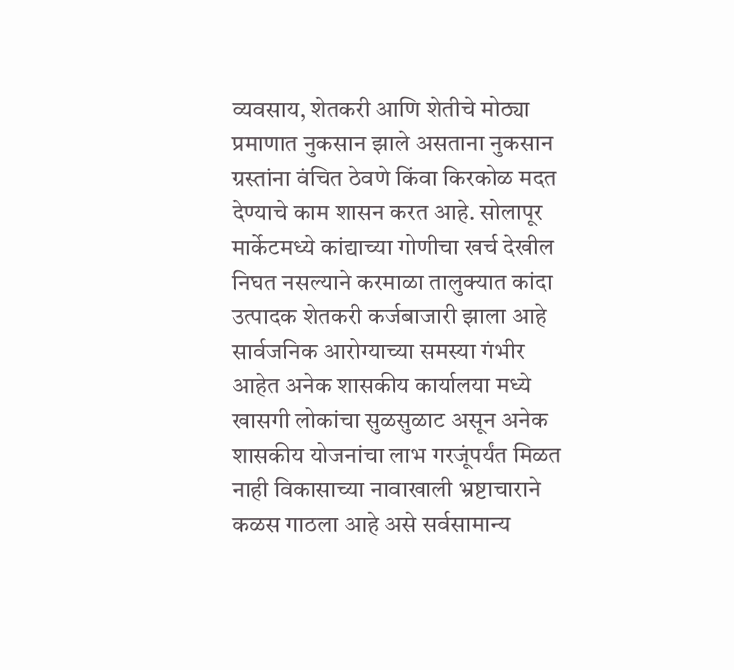व्यवसाय, शेतकरी आणि शेतीचे मोठ्या प्रमाणात नुकसान झाले असताना नुकसान ग्रस्तांना वंचित ठेवणे किंवा किरकोळ मदत देण्याचे काम शासन करत आहे. सोलापूर मार्केटमध्ये कांद्याच्या गोणीचा खर्च देखील निघत नसल्याने करमाळा तालुक्यात कांदा उत्पादक शेतकरी कर्जबाजारी झाला आहे सार्वजनिक आरोग्याच्या समस्या गंभीर आहेत अनेक शासकीय कार्यालया मध्ये खासगी लोकांचा सुळसुळाट असून अनेक शासकीय योजनांचा लाभ गरजूंपर्यंत मिळत नाही विकासाच्या नावाखाली भ्रष्टाचाराने कळस गाठला आहे असे सर्वसामान्य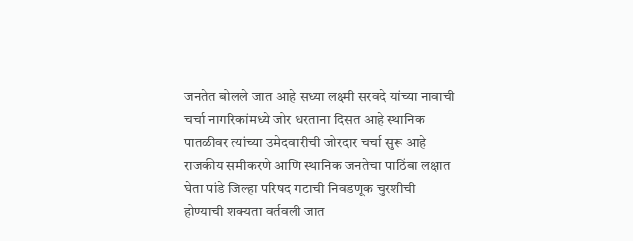जनतेत बोलले जात आहे सध्या लक्ष्मी सरवदे यांच्या नावाची चर्चा नागरिकांमध्ये जोर धरताना दिसत आहे स्थानिक पातळीवर त्यांच्या उमेदवारीची जोरदार चर्चा सुरू आहे राजकीय समीकरणे आणि स्थानिक जनतेचा पाठिंबा लक्षात घेता पांडे जिल्हा परिषद गटाची निवडणूक चुरशीची होण्याची शक्यता वर्तवली जात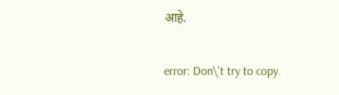आहे.

error: Don\'t try to copy.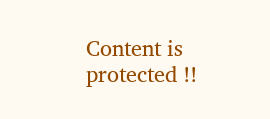Content is protected !!